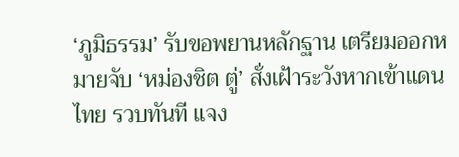‘ภูมิธรรม’ รับขอพยานหลักฐาน เตรียมออกหมายจับ ‘หม่องชิต ตู่’ สั่งเฝ้าระวังหากเข้าแดนไทย รวบทันที แจง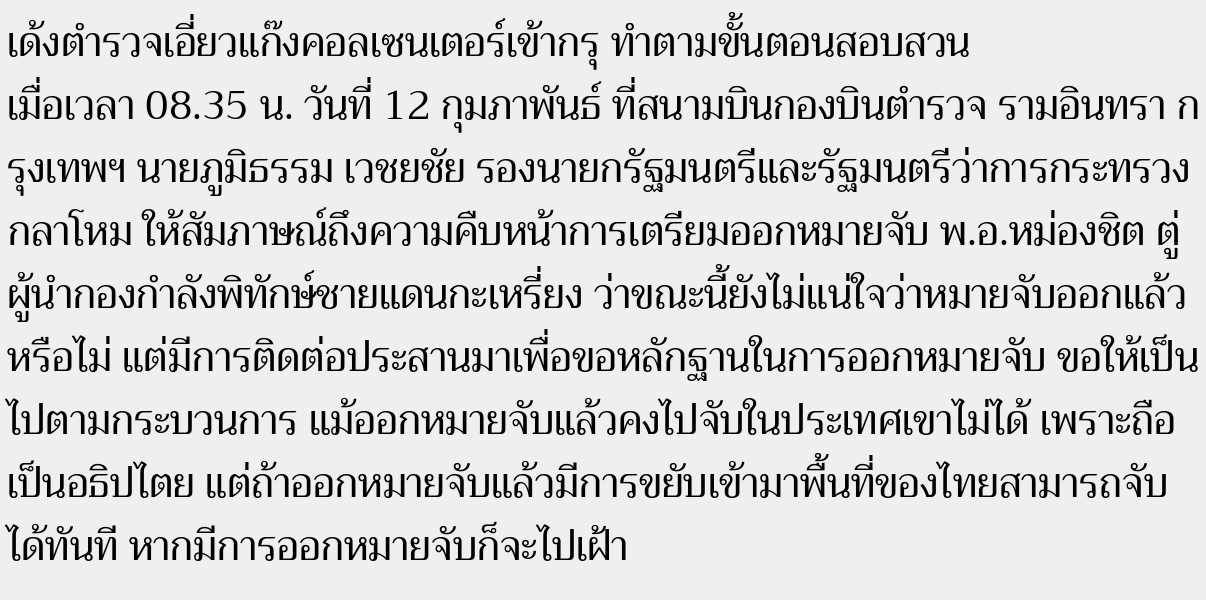เด้งตำรวจเอี่ยวแก๊งคอลเซนเตอร์เข้ากรุ ทำตามขั้นตอนสอบสวน
เมื่อเวลา 08.35 น. วันที่ 12 กุมภาพันธ์ ที่สนามบินกองบินตำรวจ รามอินทรา กรุงเทพฯ นายภูมิธรรม เวชยชัย รองนายกรัฐมนตรีและรัฐมนตรีว่าการกระทรวงกลาโหม ให้สัมภาษณ์ถึงความคืบหน้าการเตรียมออกหมายจับ พ.อ.หม่องชิต ตู่ ผู้นำกองกำลังพิทักษ์ชายแดนกะเหรี่ยง ว่าขณะนี้ยังไม่แน่ใจว่าหมายจับออกแล้วหรือไม่ แต่มีการติดต่อประสานมาเพื่อขอหลักฐานในการออกหมายจับ ขอให้เป็นไปตามกระบวนการ แม้ออกหมายจับแล้วคงไปจับในประเทศเขาไม่ได้ เพราะถือเป็นอธิปไตย แต่ถ้าออกหมายจับแล้วมีการขยับเข้ามาพื้นที่ของไทยสามารถจับได้ทันที หากมีการออกหมายจับก็จะไปเฝ้า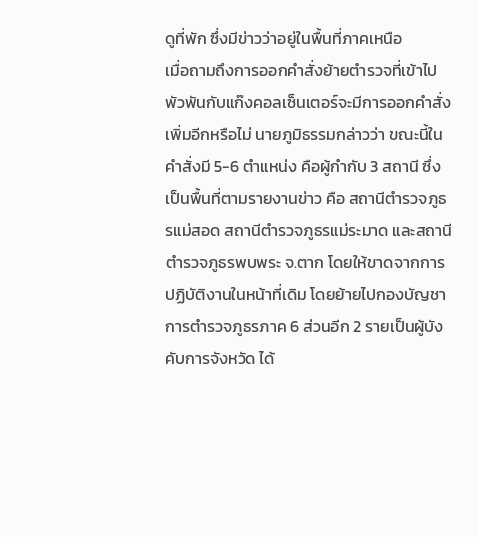ดูที่พัก ซึ่งมีข่าวว่าอยู่ในพื้นที่ภาคเหนือ
เมื่อถามถึงการออกคำสั่งย้ายตำรวจที่เข้าไปพัวพันกับแก๊งคอลเซ็นเตอร์จะมีการออกคำสั่งเพิ่มอีกหรือไม่ นายภูมิธรรมกล่าวว่า ขณะนี้ในคำสั่งมี 5-6 ตำแหน่ง คือผู้กำกับ 3 สถานี ซึ่งเป็นพื้นที่ตามรายงานข่าว คือ สถานีตำรวจภูธรแม่สอด สถานีตำรวจภูธรแม่ระมาด และสถานีตำรวจภูธรพบพระ จ.ตาก โดยให้ขาดจากการปฏิบัติงานในหน้าที่เดิม โดยย้ายไปกองบัญชาการตำรวจภูธรภาค 6 ส่วนอีก 2 รายเป็นผู้บังคับการจังหวัด ได้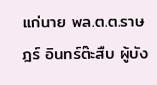แก่นาย พล.ต.ต.ราษฎร์ อินทร์ต๊ะสืบ ผู้บัง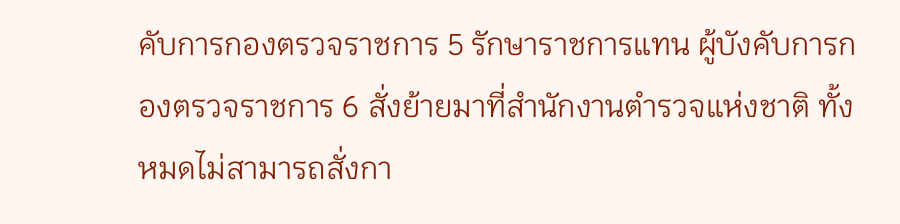คับการกองตรวจราชการ 5 รักษาราชการแทน ผู้บังคับการกองตรวจราชการ 6 สั่งย้ายมาที่สำนักงานตำรวจแห่งชาติ ทั้งหมดไม่สามารถสั่งกา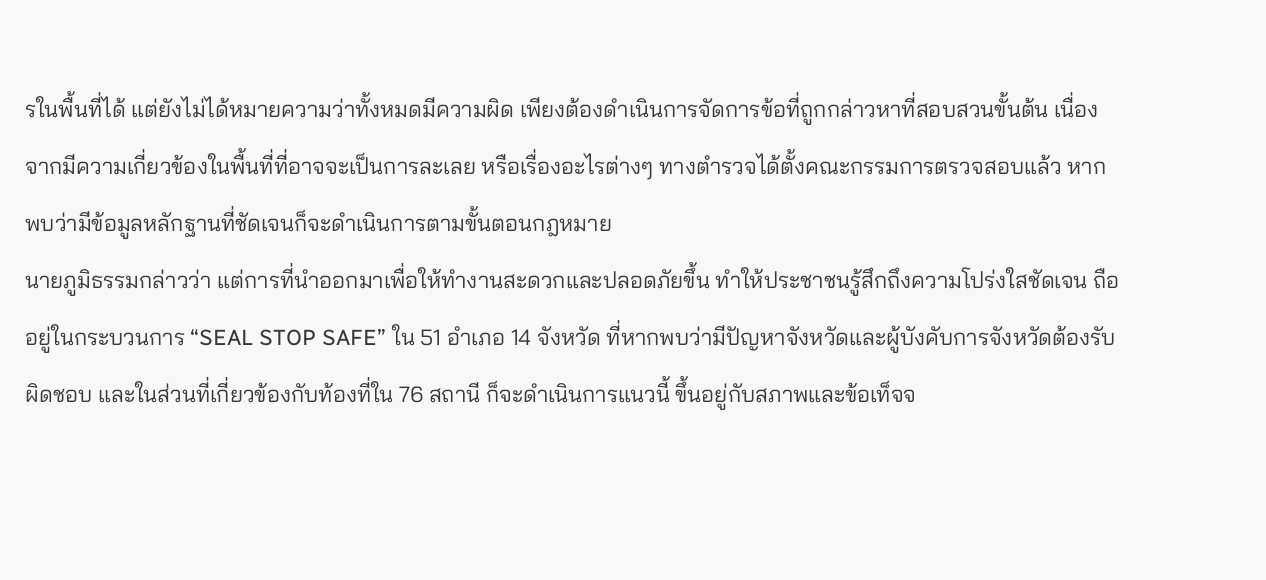รในพื้นที่ได้ แต่ยังไม่ได้หมายความว่าทั้งหมดมีความผิด เพียงต้องดำเนินการจัดการข้อที่ถูกกล่าวหาที่สอบสวนขั้นต้น เนื่องจากมีความเกี่ยวข้องในพื้นที่ที่อาจจะเป็นการละเลย หรือเรื่องอะไรต่างๆ ทางตำรวจได้ตั้งคณะกรรมการตรวจสอบแล้ว หากพบว่ามีข้อมูลหลักฐานที่ชัดเจนก็จะดำเนินการตามขั้นตอนกฎหมาย
นายภูมิธรรมกล่าวว่า แต่การที่นำออกมาเพื่อให้ทำงานสะดวกและปลอดภัยขึ้น ทำให้ประชาชนรู้สึกถึงความโปร่งใสชัดเจน ถืออยู่ในกระบวนการ “SEAL STOP SAFE” ใน 51 อำเภอ 14 จังหวัด ที่หากพบว่ามีปัญหาจังหวัดและผู้บังคับการจังหวัดต้องรับผิดชอบ และในส่วนที่เกี่ยวข้องกับท้องที่ใน 76 สถานี ก็จะดำเนินการแนวนี้ ขึ้นอยู่กับสภาพและข้อเท็จจ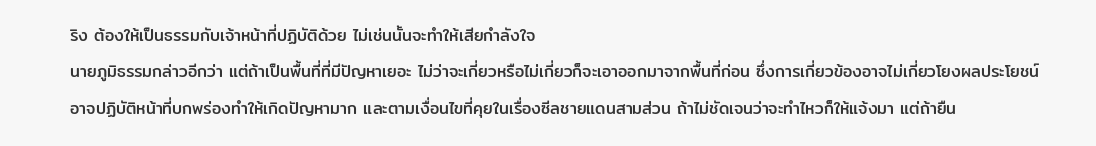ริง ต้องให้เป็นธรรมกับเจ้าหน้าที่ปฏิบัติด้วย ไม่เช่นนั้นจะทำให้เสียกำลังใจ
นายภูมิธรรมกล่าวอีกว่า แต่ถ้าเป็นพื้นที่ที่มีปัญหาเยอะ ไม่ว่าจะเกี่ยวหรือไม่เกี่ยวก็จะเอาออกมาจากพื้นที่ก่อน ซึ่งการเกี่ยวข้องอาจไม่เกี่ยวโยงผลประโยชน์ อาจปฏิบัติหน้าที่บกพร่องทำให้เกิดปัญหามาก และตามเงื่อนไขที่คุยในเรื่องซีลชายแดนสามส่วน ถ้าไม่ชัดเจนว่าจะทำไหวก็ให้แจ้งมา แต่ถ้ายืน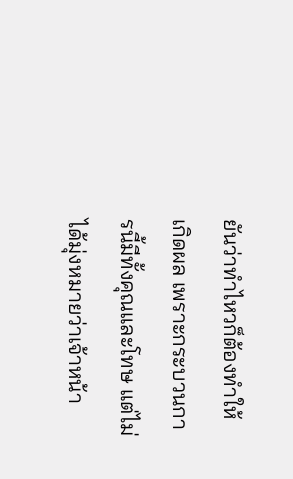ยันว่าทำไหวก็ต้องทำให้เกิดผล เพราะกระบวนการนี้มีทั้งคุณและโทษ แต่ไม่ได้มุ่งหมายว่าเจ้าหน้า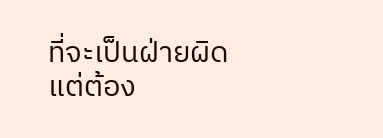ที่จะเป็นฝ่ายผิด แต่ต้อง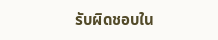รับผิดชอบใน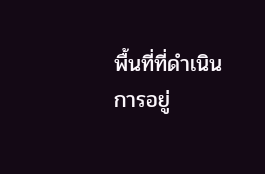พื้นที่ที่ดำเนินการอยู่